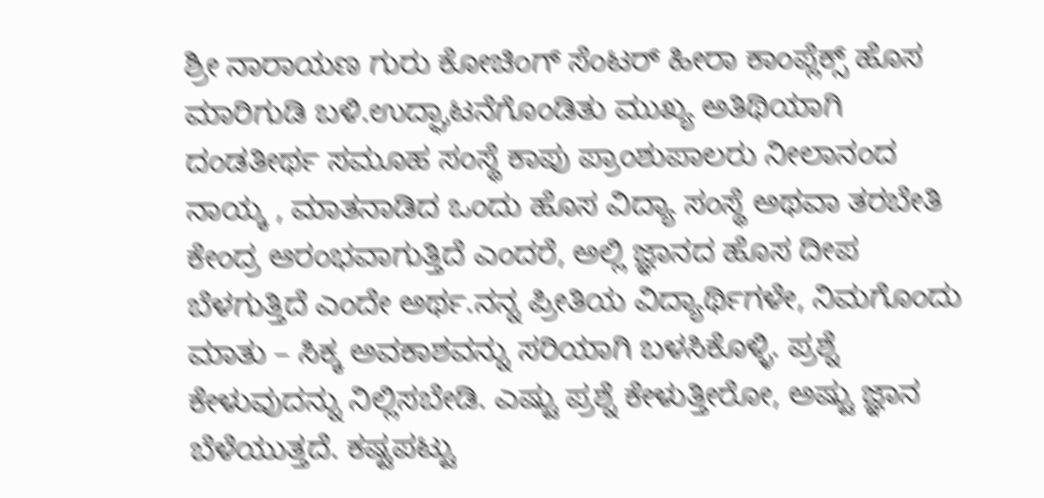ಶ್ರೀ ನಾರಾಯಣ ಗುರು ಕೋಚಿಂಗ್ ಸೆಂಟರ್ ಹೀರಾ ಕಾಂಪ್ಲೆಕ್ಸ್ ಹೊಸ ಮಾರಿಗುಡಿ ಬಳಿ.ಉದ್ಘಾಟನೆಗೊಂಡಿತು ಮುಖ್ಯ ಅತಿಥಿಯಾಗಿ ದಂಡತೀರ್ಥ ಸಮೂಹ ಸಂಸ್ಥೆ ಕಾಪು ಪ್ರಾಂಶುಪಾಲರು ನೀಲಾನಂದ ನಾಯ್ಕ , ಮಾತನಾಡಿದ ಒಂದು ಹೊಸ ವಿದ್ಯಾ ಸಂಸ್ಥೆ ಅಥವಾ ತರಬೇತಿ ಕೇಂದ್ರ ಆರಂಭವಾಗುತ್ತಿದೆ ಎಂದರೆ, ಅಲ್ಲಿ ಜ್ಞಾನದ ಹೊಸ ದೀಪ ಬೆಳಗುತ್ತಿದೆ ಎಂದೇ ಅರ್ಥ.ನನ್ನ ಪ್ರೀತಿಯ ವಿದ್ಯಾರ್ಥಿಗಳೇ, ನಿಮಗೊಂದು ಮಾತು – ಸಿಕ್ಕ ಅವಕಾಶವನ್ನು ಸರಿಯಾಗಿ ಬಳಸಿಕೊಳ್ಳಿ. ಪ್ರಶ್ನೆ ಕೇಳುವುದನ್ನು ನಿಲ್ಲಿಸಬೇಡಿ. ಎಷ್ಟು ಪ್ರಶ್ನೆ ಕೇಳುತ್ತೀರೋ, ಅಷ್ಟು ಜ್ಞಾನ ಬೆಳೆಯುತ್ತದೆ. ಕಷ್ಟಪಟ್ಟು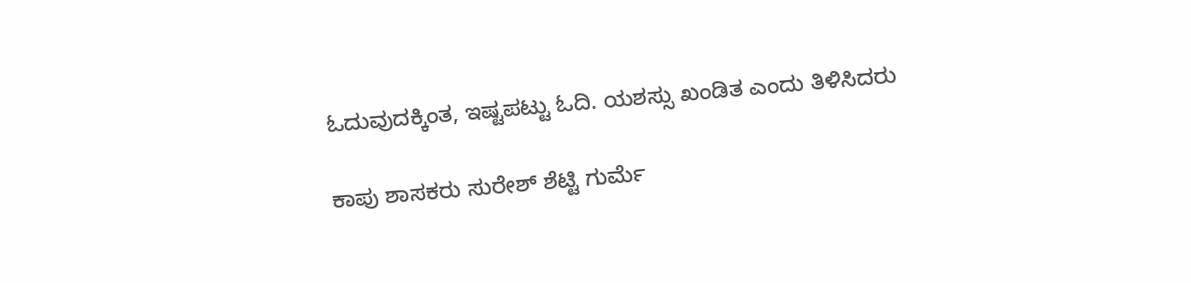ಓದುವುದಕ್ಕಿಂತ, ಇಷ್ಟಪಟ್ಟು ಓದಿ. ಯಶಸ್ಸು ಖಂಡಿತ ಎಂದು ತಿಳಿಸಿದರು

ಕಾಪು ಶಾಸಕರು ಸುರೇಶ್ ಶೆಟ್ಟಿ ಗುರ್ಮೆ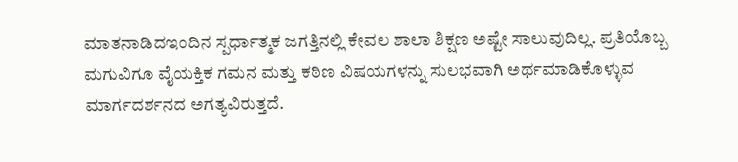ಮಾತನಾಡಿದಇಂದಿನ ಸ್ಪರ್ಧಾತ್ಮಕ ಜಗತ್ತಿನಲ್ಲಿ ಕೇವಲ ಶಾಲಾ ಶಿಕ್ಷಣ ಅಷ್ಟೇ ಸಾಲುವುದಿಲ್ಲ. ಪ್ರತಿಯೊಬ್ಬ ಮಗುವಿಗೂ ವೈಯಕ್ತಿಕ ಗಮನ ಮತ್ತು ಕಠಿಣ ವಿಷಯಗಳನ್ನು ಸುಲಭವಾಗಿ ಅರ್ಥಮಾಡಿಕೊಳ್ಳುವ ಮಾರ್ಗದರ್ಶನದ ಅಗತ್ಯವಿರುತ್ತದೆ.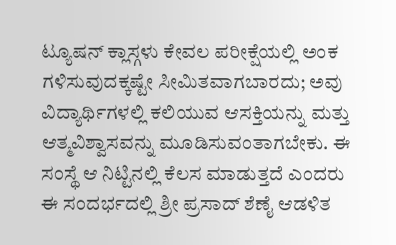ಟ್ಯೂಷನ್ ಕ್ಲಾಸ್ಗಳು ಕೇವಲ ಪರೀಕ್ಷೆಯಲ್ಲಿ ಅಂಕ ಗಳಿಸುವುದಕ್ಕಷ್ಟೇ ಸೀಮಿತವಾಗಬಾರದು; ಅವು ವಿದ್ಯಾರ್ಥಿಗಳಲ್ಲಿ ಕಲಿಯುವ ಆಸಕ್ತಿಯನ್ನು ಮತ್ತು ಆತ್ಮವಿಶ್ವಾಸವನ್ನು ಮೂಡಿಸುವಂತಾಗಬೇಕು. ಈ ಸಂಸ್ಥೆ ಆ ನಿಟ್ಟಿನಲ್ಲಿ ಕೆಲಸ ಮಾಡುತ್ತದೆ ಎಂದರು
ಈ ಸಂದರ್ಭದಲ್ಲಿ ಶ್ರೀ ಪ್ರಸಾದ್ ಶೆಣೈ ಆಡಳಿತ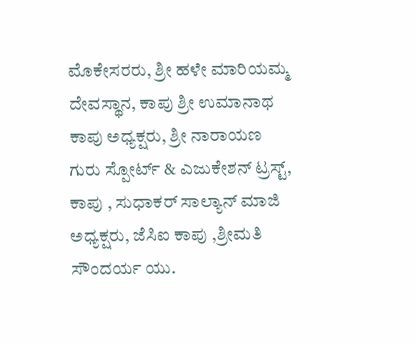ಮೊಕೇಸರರು, ಶ್ರೀ ಹಳೇ ಮಾರಿಯಮ್ಮ ದೇವಸ್ಥಾನ, ಕಾಪು ಶ್ರೀ ಉಮಾನಾಥ ಕಾಪು ಅಧ್ಯಕ್ಷರು, ಶ್ರೀ ನಾರಾಯಣ ಗುರು ಸ್ಪೋರ್ಟ್ & ಎಜುಕೇಶನ್ ಟ್ರಸ್ಟ್, ಕಾಪು , ಸುಧಾಕರ್ ಸಾಲ್ಯಾನ್ ಮಾಜಿ ಅಧ್ಯಕ್ಷರು, ಜೆಸಿಐ ಕಾಪು ,ಶ್ರೀಮತಿ ಸೌಂದರ್ಯ ಯು.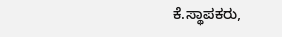ಕೆ.ಸ್ಥಾಪಕರು,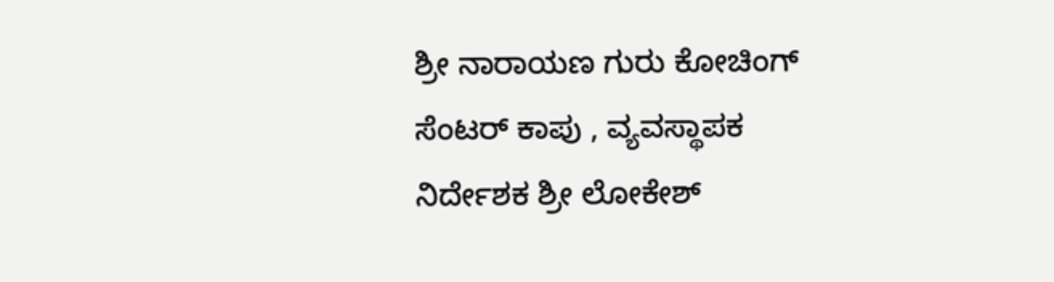ಶ್ರೀ ನಾರಾಯಣ ಗುರು ಕೋಚಿಂಗ್ ಸೆಂಟರ್ ಕಾಪು , ವ್ಯವಸ್ಥಾಪಕ ನಿರ್ದೇಶಕ ಶ್ರೀ ಲೋಕೇಶ್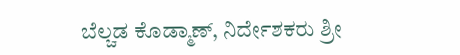ಬೆಲ್ಚಡ ಕೊಡ್ಮಾಣ್, ನಿರ್ದೇಶಕರು ಶ್ರೀ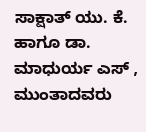ಸಾಕ್ಷಾತ್ ಯು. ಕೆ. ಹಾಗೂ ಡಾ. ಮಾಧುರ್ಯ ಎಸ್ , ಮುಂತಾದವರು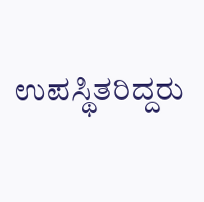ಉಪಸ್ಥಿತರಿದ್ದರು